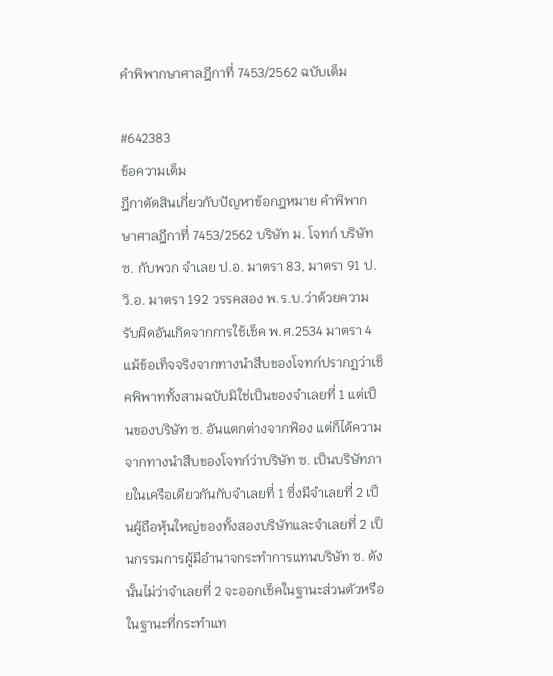คำพิพากษาศาลฎีกาที่ 7453/2562 ฉบับเต็ม

#642383
ข้อความเต็ม
ฎีกาตัดสินเกี่ยวกับปัญหาข้อกฎหมาย คำพิพากษาศาลฎีกาที่ 7453/2562 บริษัท ม. โจทก์ บริษัท ซ. กับพวก จำเลย ป.อ. มาตรา 83, มาตรา 91 ป.วิ.อ. มาตรา 192 วรรคสอง พ.ร.บ.ว่าด้วยความรับผิดอันเกิดจากการใช้เช็ค พ.ศ.2534 มาตรา 4 แม้ข้อเท็จจริงจากทางนำสืบของโจทก์ปรากฏว่าเช็คพิพาททั้งสามฉบับมิใช่เป็นของจำเลยที่ 1 แต่เป็นของบริษัท ซ. อันแตกต่างจากฟ้อง แต่ก็ได้ความจากทางนำสืบของโจทก์ว่าบริษัท ซ. เป็นบริษัทภายในเครือเดียวกันกับจำเลยที่ 1 ซึ่งมีจำเลยที่ 2 เป็นผู้ถือหุ้นใหญ่ของทั้งสองบริษัทและจำเลยที่ 2 เป็นกรรมการผู้มีอำนาจกระทำการแทนบริษัท ซ. ดังนั้นไม่ว่าจำเลยที่ 2 จะออกเช็คในฐานะส่วนตัวหรือในฐานะที่กระทำแท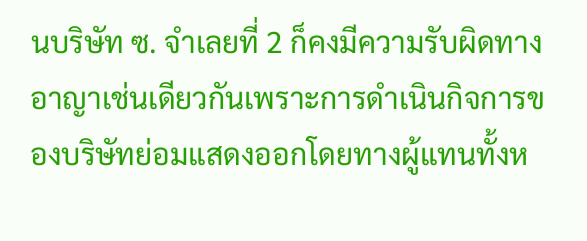นบริษัท ซ. จำเลยที่ 2 ก็คงมีความรับผิดทางอาญาเช่นเดียวกันเพราะการดำเนินกิจการของบริษัทย่อมแสดงออกโดยทางผู้แทนทั้งห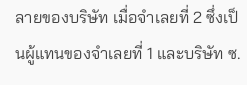ลายของบริษัท เมื่อจำเลยที่ 2 ซึ่งเป็นผู้แทนของจำเลยที่ 1 และบริษัท ซ.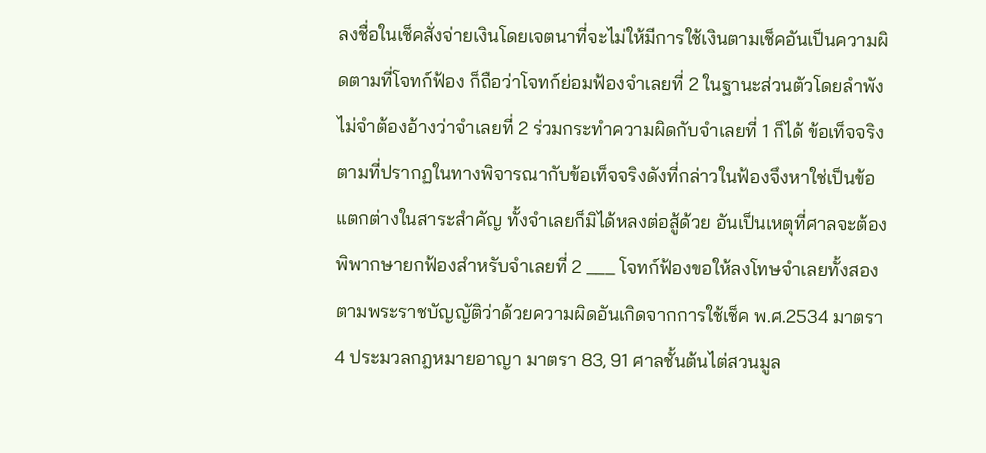ลงชื่อในเช็คสั่งจ่ายเงินโดยเจตนาที่จะไม่ให้มีการใช้เงินตามเช็คอันเป็นความผิดตามที่โจทก์ฟ้อง ก็ถือว่าโจทก์ย่อมฟ้องจำเลยที่ 2 ในฐานะส่วนตัวโดยลำพังไม่จำต้องอ้างว่าจำเลยที่ 2 ร่วมกระทำความผิดกับจำเลยที่ 1 ก็ได้ ข้อเท็จจริงตามที่ปรากฏในทางพิจารณากับข้อเท็จจริงดังที่กล่าวในฟ้องจึงหาใช่เป็นข้อแตกต่างในสาระสำคัญ ทั้งจำเลยก็มิได้หลงต่อสู้ด้วย อันเป็นเหตุที่ศาลจะต้องพิพากษายกฟ้องสำหรับจำเลยที่ 2 ___ โจทก์ฟ้องขอให้ลงโทษจำเลยทั้งสองตามพระราชบัญญัติว่าด้วยความผิดอันเกิดจากการใช้เช็ค พ.ศ.2534 มาตรา 4 ประมวลกฎหมายอาญา มาตรา 83, 91 ศาลชั้นต้นไต่สวนมูล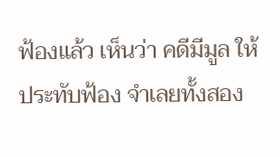ฟ้องแล้ว เห็นว่า คดีมีมูล ให้ประทับฟ้อง จำเลยทั้งสอง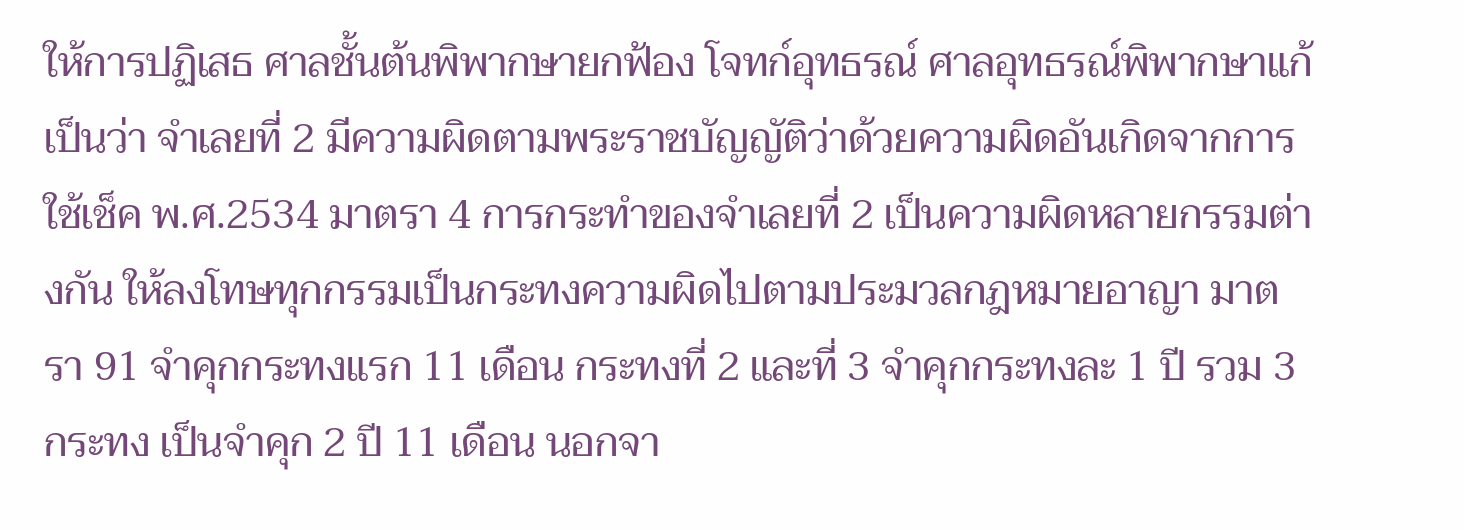ให้การปฏิเสธ ศาลชั้นต้นพิพากษายกฟ้อง โจทก์อุทธรณ์ ศาลอุทธรณ์พิพากษาแก้เป็นว่า จำเลยที่ 2 มีความผิดตามพระราชบัญญัติว่าด้วยความผิดอันเกิดจากการใช้เช็ค พ.ศ.2534 มาตรา 4 การกระทำของจำเลยที่ 2 เป็นความผิดหลายกรรมต่างกัน ให้ลงโทษทุกกรรมเป็นกระทงความผิดไปตามประมวลกฎหมายอาญา มาตรา 91 จำคุกกระทงแรก 11 เดือน กระทงที่ 2 และที่ 3 จำคุกกระทงละ 1 ปี รวม 3 กระทง เป็นจำคุก 2 ปี 11 เดือน นอกจา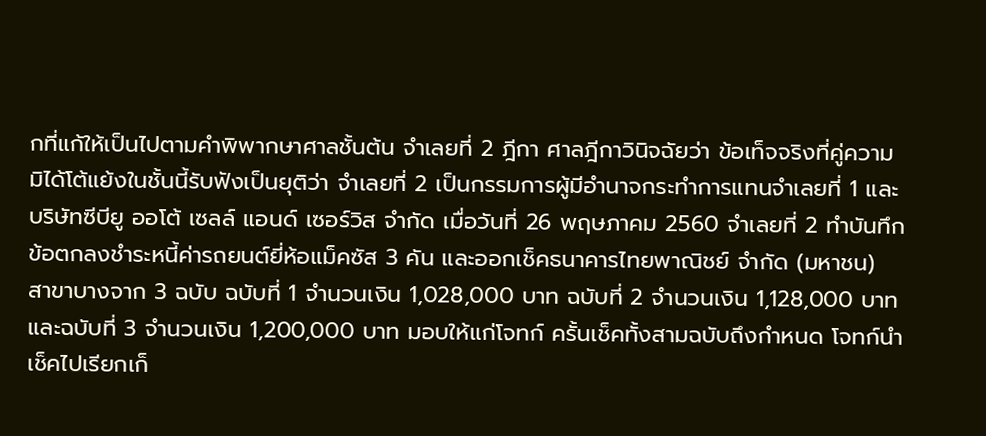กที่แก้ให้เป็นไปตามคำพิพากษาศาลชั้นต้น จำเลยที่ 2 ฎีกา ศาลฎีกาวินิจฉัยว่า ข้อเท็จจริงที่คู่ความมิได้โต้แย้งในชั้นนี้รับฟังเป็นยุติว่า จำเลยที่ 2 เป็นกรรมการผู้มีอำนาจกระทำการแทนจำเลยที่ 1 และบริษัทซีบียู ออโต้ เซลล์ แอนด์ เซอร์วิส จำกัด เมื่อวันที่ 26 พฤษภาคม 2560 จำเลยที่ 2 ทำบันทึกข้อตกลงชำระหนี้ค่ารถยนต์ยี่ห้อแม็คซัส 3 คัน และออกเช็คธนาคารไทยพาณิชย์ จำกัด (มหาชน) สาขาบางจาก 3 ฉบับ ฉบับที่ 1 จำนวนเงิน 1,028,000 บาท ฉบับที่ 2 จำนวนเงิน 1,128,000 บาท และฉบับที่ 3 จำนวนเงิน 1,200,000 บาท มอบให้แก่โจทก์ ครั้นเช็คทั้งสามฉบับถึงกำหนด โจทก์นำเช็คไปเรียกเก็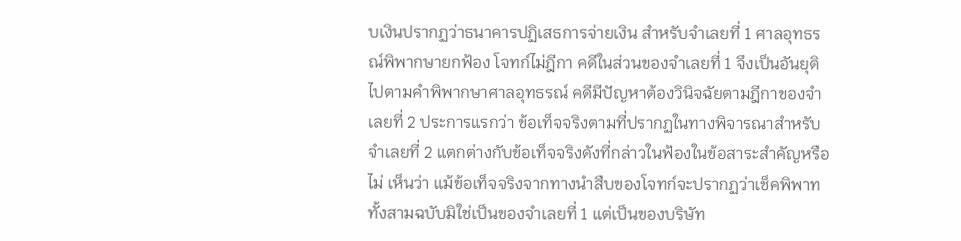บเงินปรากฏว่าธนาคารปฏิเสธการจ่ายเงิน สำหรับจำเลยที่ 1 ศาลอุทธรณ์พิพากษายกฟ้อง โจทก์ไม่ฎีกา คดีในส่วนของจำเลยที่ 1 จึงเป็นอันยุติไปตามคำพิพากษาศาลอุทธรณ์ คดีมีปัญหาต้องวินิจฉัยตามฎีกาของจำเลยที่ 2 ประการแรกว่า ข้อเท็จจริงตามที่ปรากฏในทางพิจารณาสำหรับจำเลยที่ 2 แตกต่างกับข้อเท็จจริงดังที่กล่าวในฟ้องในข้อสาระสำคัญหรือไม่ เห็นว่า แม้ข้อเท็จจริงจากทางนำสืบของโจทก์จะปรากฏว่าเช็คพิพาททั้งสามฉบับมิใช่เป็นของจำเลยที่ 1 แต่เป็นของบริษัท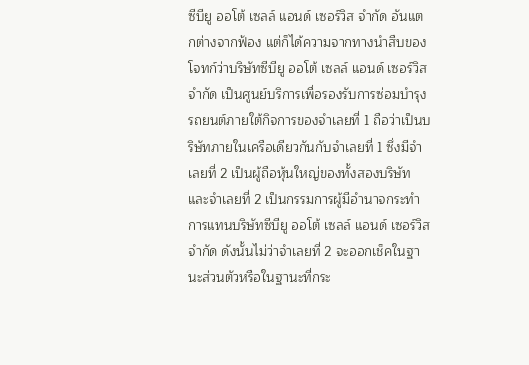ซีบียู ออโต้ เซลล์ แอนด์ เซอร์วิส จำกัด อันแตกต่างจากฟ้อง แต่ก็ได้ความจากทางนำสืบของโจทก์ว่าบริษัทซีบียู ออโต้ เซลล์ แอนด์ เซอร์วิส จำกัด เป็นศูนย์บริการเพื่อรองรับการซ่อมบำรุงรถยนต์ภายใต้กิจการของจำเลยที่ 1 ถือว่าเป็นบริษัทภายในเครือเดียวกันกับจำเลยที่ 1 ซึ่งมีจำเลยที่ 2 เป็นผู้ถือหุ้นใหญ่ของทั้งสองบริษัท และจำเลยที่ 2 เป็นกรรมการผู้มีอำนาจกระทำการแทนบริษัทซีบียู ออโต้ เซลล์ แอนด์ เซอร์วิส จำกัด ดังนั้นไม่ว่าจำเลยที่ 2 จะออกเช็คในฐานะส่วนตัวหรือในฐานะที่กระ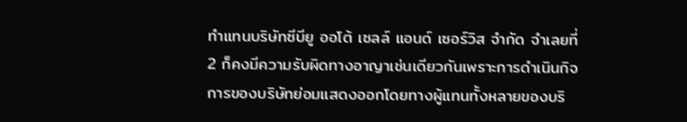ทำแทนบริษัทซีบียู ออโต้ เซลล์ แอนด์ เซอร์วิส จำกัด จำเลยที่ 2 ก็คงมีความรับผิดทางอาญาเช่นเดียวกันเพราะการดำเนินกิจการของบริษัทย่อมแสดงออกโดยทางผู้แทนทั้งหลายของบริ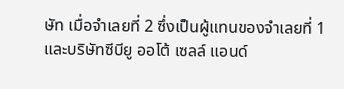ษัท เมื่อจำเลยที่ 2 ซึ่งเป็นผู้แทนของจำเลยที่ 1 และบริษัทซีบียู ออโต้ เซลล์ แอนด์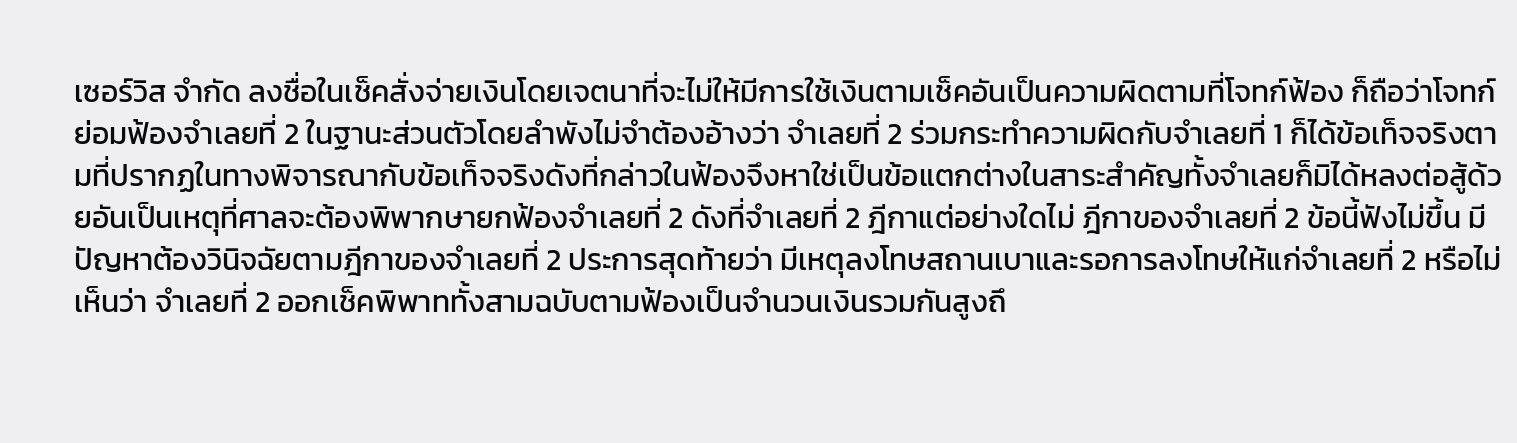เซอร์วิส จำกัด ลงชื่อในเช็คสั่งจ่ายเงินโดยเจตนาที่จะไม่ให้มีการใช้เงินตามเช็คอันเป็นความผิดตามที่โจทก์ฟ้อง ก็ถือว่าโจทก์ย่อมฟ้องจำเลยที่ 2 ในฐานะส่วนตัวโดยลำพังไม่จำต้องอ้างว่า จำเลยที่ 2 ร่วมกระทำความผิดกับจำเลยที่ 1 ก็ได้ข้อเท็จจริงตามที่ปรากฏในทางพิจารณากับข้อเท็จจริงดังที่กล่าวในฟ้องจึงหาใช่เป็นข้อแตกต่างในสาระสำคัญทั้งจำเลยก็มิได้หลงต่อสู้ด้วยอันเป็นเหตุที่ศาลจะต้องพิพากษายกฟ้องจำเลยที่ 2 ดังที่จำเลยที่ 2 ฎีกาแต่อย่างใดไม่ ฎีกาของจำเลยที่ 2 ข้อนี้ฟังไม่ขึ้น มีปัญหาต้องวินิจฉัยตามฎีกาของจำเลยที่ 2 ประการสุดท้ายว่า มีเหตุลงโทษสถานเบาและรอการลงโทษให้แก่จำเลยที่ 2 หรือไม่ เห็นว่า จำเลยที่ 2 ออกเช็คพิพาททั้งสามฉบับตามฟ้องเป็นจำนวนเงินรวมกันสูงถึ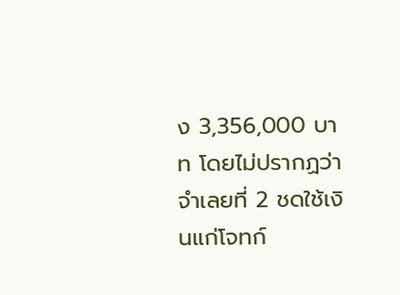ง 3,356,000 บาท โดยไม่ปรากฏว่าจำเลยที่ 2 ชดใช้เงินแก่โจทก์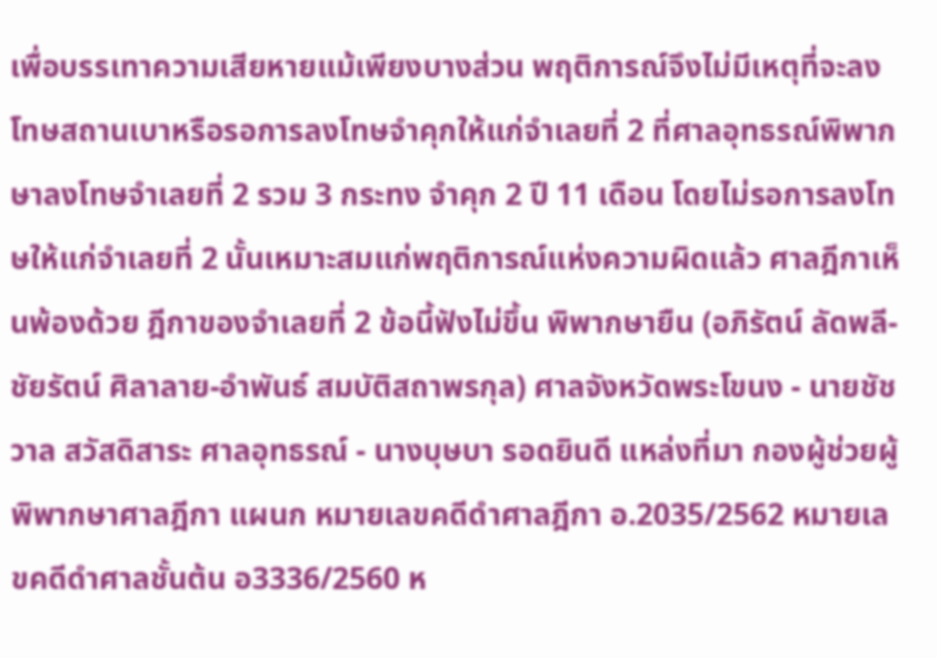เพื่อบรรเทาความเสียหายแม้เพียงบางส่วน พฤติการณ์จึงไม่มีเหตุที่จะลงโทษสถานเบาหรือรอการลงโทษจำคุกให้แก่จำเลยที่ 2 ที่ศาลอุทธรณ์พิพากษาลงโทษจำเลยที่ 2 รวม 3 กระทง จำคุก 2 ปี 11 เดือน โดยไม่รอการลงโทษให้แก่จำเลยที่ 2 นั้นเหมาะสมแก่พฤติการณ์แห่งความผิดแล้ว ศาลฎีกาเห็นพ้องด้วย ฎีกาของจำเลยที่ 2 ข้อนี้ฟังไม่ขึ้น พิพากษายืน (อภิรัตน์ ลัดพลี-ชัยรัตน์ ศิลาลาย-อำพันธ์ สมบัติสถาพรกุล) ศาลจังหวัดพระโขนง - นายชัชวาล สวัสดิสาระ ศาลอุทธรณ์ - นางบุษบา รอดยินดี แหล่งที่มา กองผู้ช่วยผู้พิพากษาศาลฎีกา แผนก หมายเลขคดีดำศาลฎีกา อ.2035/2562 หมายเลขคดีดำศาลชั้นต้น อ3336/2560 ห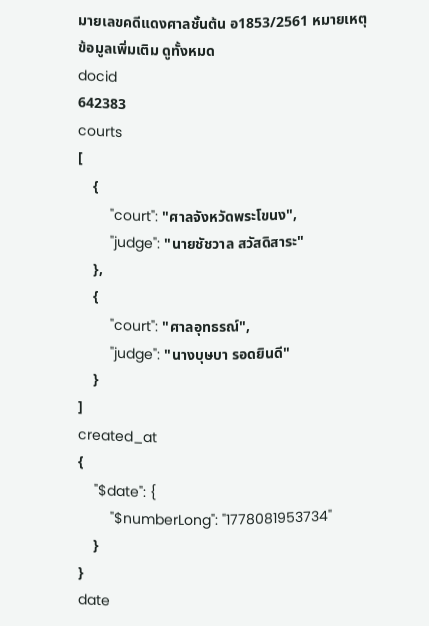มายเลขคดีแดงศาลชั้นต้น อ1853/2561 หมายเหตุ
ข้อมูลเพิ่มเติม ดูทั้งหมด
docid
642383
courts
[
    {
        "court": "ศาลจังหวัดพระโขนง",
        "judge": "นายชัชวาล สวัสดิสาระ"
    },
    {
        "court": "ศาลอุทธรณ์",
        "judge": "นางบุษบา รอดยินดี"
    }
]
created_at
{
    "$date": {
        "$numberLong": "1778081953734"
    }
}
date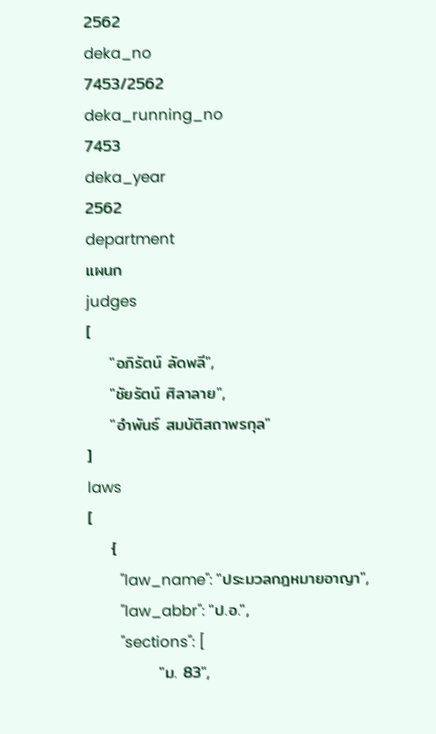2562
deka_no
7453/2562
deka_running_no
7453
deka_year
2562
department
แผนก
judges
[
    "อภิรัตน์ ลัดพลี",
    "ชัยรัตน์ ศิลาลาย",
    "อำพันธ์ สมบัติสถาพรกุล"
]
laws
[
    {
        "law_name": "ประมวลกฎหมายอาญา",
        "law_abbr": "ป.อ.",
        "sections": [
            "ม. 83",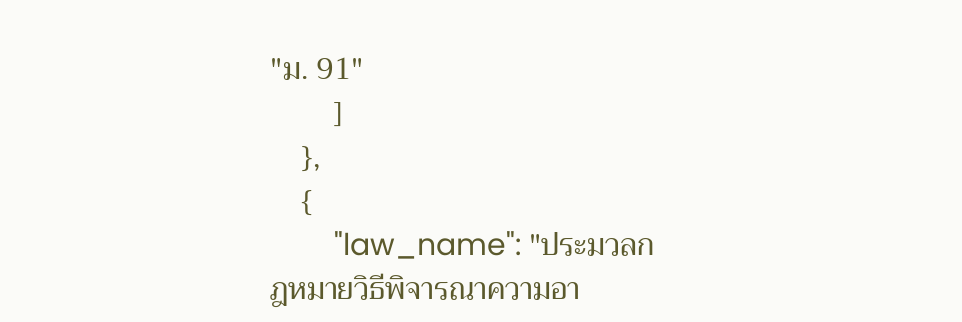"ม. 91"
        ]
    },
    {
        "law_name": "ประมวลกฎหมายวิธีพิจารณาความอา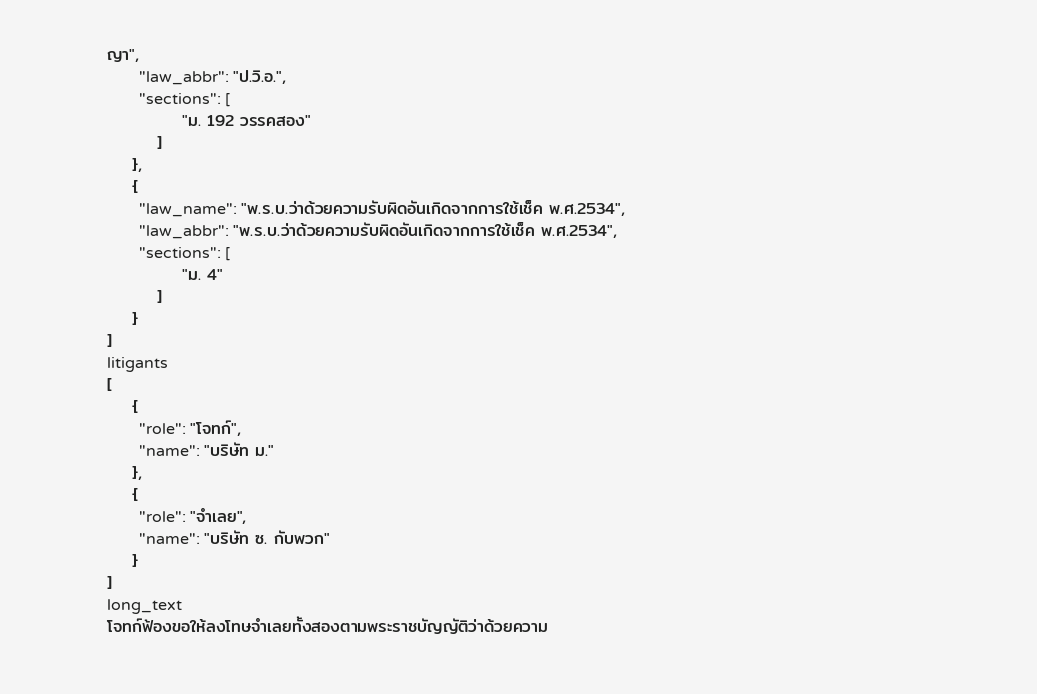ญา",
        "law_abbr": "ป.วิ.อ.",
        "sections": [
            "ม. 192 วรรคสอง"
        ]
    },
    {
        "law_name": "พ.ร.บ.ว่าด้วยความรับผิดอันเกิดจากการใช้เช็ค พ.ศ.2534",
        "law_abbr": "พ.ร.บ.ว่าด้วยความรับผิดอันเกิดจากการใช้เช็ค พ.ศ.2534",
        "sections": [
            "ม. 4"
        ]
    }
]
litigants
[
    {
        "role": "โจทก์",
        "name": "บริษัท ม."
    },
    {
        "role": "จำเลย",
        "name": "บริษัท ซ. กับพวก"
    }
]
long_text
โจทก์ฟ้องขอให้ลงโทษจำเลยทั้งสองตามพระราชบัญญัติว่าด้วยความ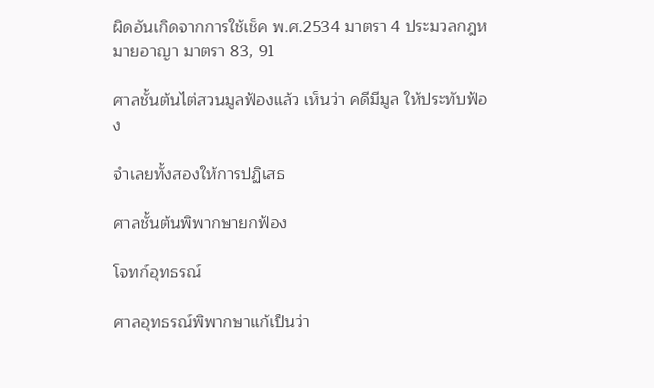ผิดอันเกิดจากการใช้เช็ค พ.ศ.2534 มาตรา 4 ประมวลกฎหมายอาญา มาตรา 83, 91

ศาลชั้นต้นไต่สวนมูลฟ้องแล้ว เห็นว่า คดีมีมูล ให้ประทับฟ้อง

จำเลยทั้งสองให้การปฏิเสธ

ศาลชั้นต้นพิพากษายกฟ้อง

โจทก์อุทธรณ์

ศาลอุทธรณ์พิพากษาแก้เป็นว่า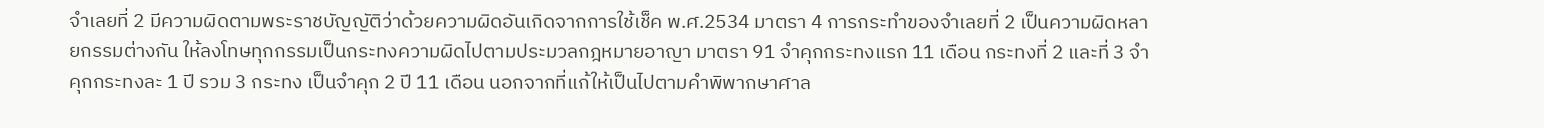จำเลยที่ 2 มีความผิดตามพระราชบัญญัติว่าด้วยความผิดอันเกิดจากการใช้เช็ค พ.ศ.2534 มาตรา 4 การกระทำของจำเลยที่ 2 เป็นความผิดหลายกรรมต่างกัน ให้ลงโทษทุกกรรมเป็นกระทงความผิดไปตามประมวลกฎหมายอาญา มาตรา 91 จำคุกกระทงแรก 11 เดือน กระทงที่ 2 และที่ 3 จำคุกกระทงละ 1 ปี รวม 3 กระทง เป็นจำคุก 2 ปี 11 เดือน นอกจากที่แก้ให้เป็นไปตามคำพิพากษาศาล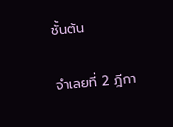ชั้นต้น

จำเลยที่ 2 ฎีกา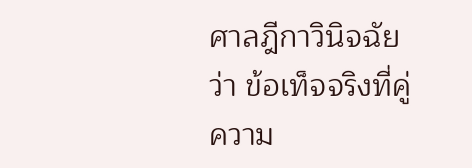ศาลฎีกาวินิจฉัยว่า ข้อเท็จจริงที่คู่ความ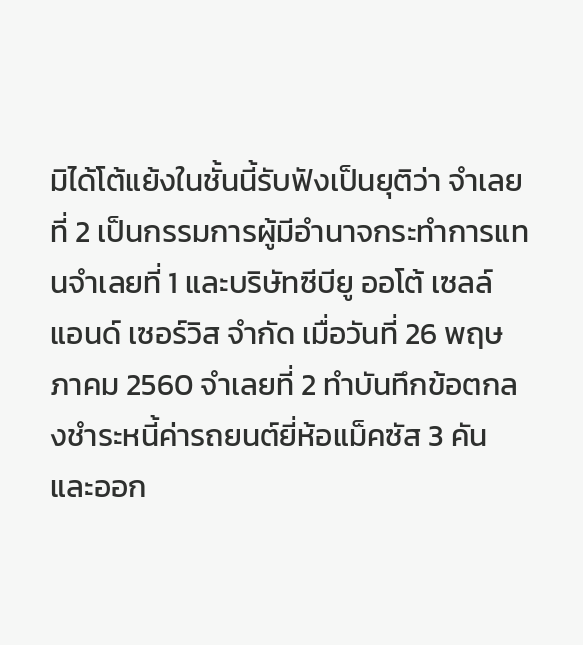มิได้โต้แย้งในชั้นนี้รับฟังเป็นยุติว่า จำเลยที่ 2 เป็นกรรมการผู้มีอำนาจกระทำการแทนจำเลยที่ 1 และบริษัทซีบียู ออโต้ เซลล์ แอนด์ เซอร์วิส จำกัด เมื่อวันที่ 26 พฤษภาคม 2560 จำเลยที่ 2 ทำบันทึกข้อตกลงชำระหนี้ค่ารถยนต์ยี่ห้อแม็คซัส 3 คัน และออก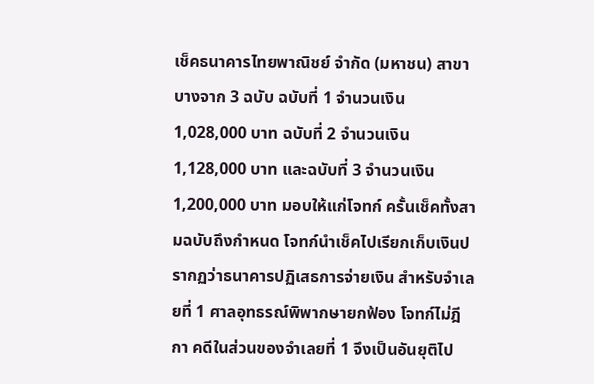เช็คธนาคารไทยพาณิชย์ จำกัด (มหาชน) สาขาบางจาก 3 ฉบับ ฉบับที่ 1 จำนวนเงิน 1,028,000 บาท ฉบับที่ 2 จำนวนเงิน 1,128,000 บาท และฉบับที่ 3 จำนวนเงิน 1,200,000 บาท มอบให้แก่โจทก์ ครั้นเช็คทั้งสามฉบับถึงกำหนด โจทก์นำเช็คไปเรียกเก็บเงินปรากฏว่าธนาคารปฏิเสธการจ่ายเงิน สำหรับจำเลยที่ 1 ศาลอุทธรณ์พิพากษายกฟ้อง โจทก์ไม่ฎีกา คดีในส่วนของจำเลยที่ 1 จึงเป็นอันยุติไป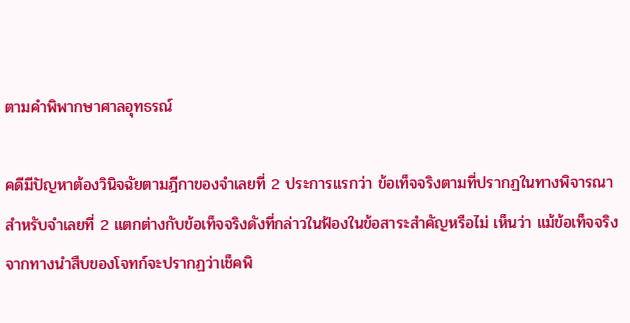ตามคำพิพากษาศาลอุทธรณ์

คดีมีปัญหาต้องวินิจฉัยตามฎีกาของจำเลยที่ 2 ประการแรกว่า ข้อเท็จจริงตามที่ปรากฏในทางพิจารณาสำหรับจำเลยที่ 2 แตกต่างกับข้อเท็จจริงดังที่กล่าวในฟ้องในข้อสาระสำคัญหรือไม่ เห็นว่า แม้ข้อเท็จจริงจากทางนำสืบของโจทก์จะปรากฏว่าเช็คพิ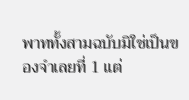พาททั้งสามฉบับมิใช่เป็นของจำเลยที่ 1 แต่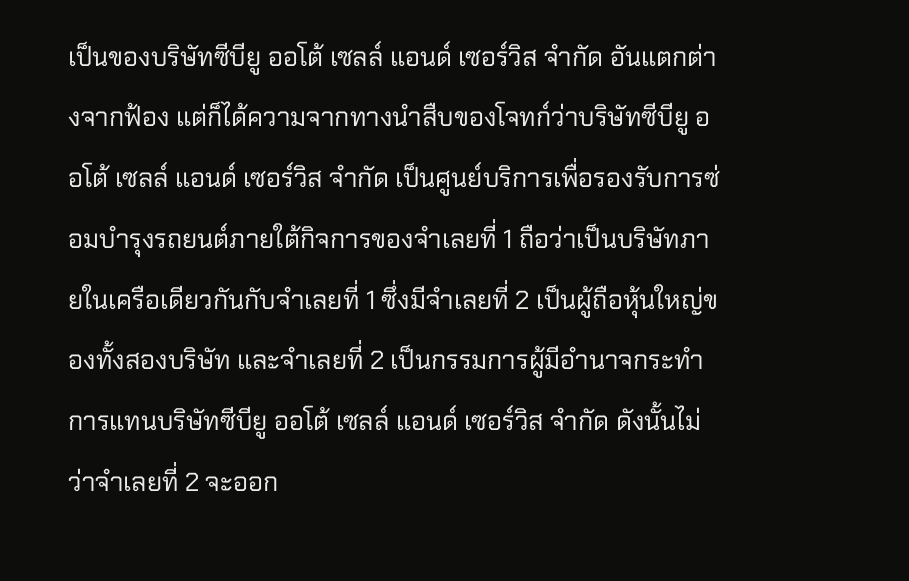เป็นของบริษัทซีบียู ออโต้ เซลล์ แอนด์ เซอร์วิส จำกัด อันแตกต่างจากฟ้อง แต่ก็ได้ความจากทางนำสืบของโจทก์ว่าบริษัทซีบียู ออโต้ เซลล์ แอนด์ เซอร์วิส จำกัด เป็นศูนย์บริการเพื่อรองรับการซ่อมบำรุงรถยนต์ภายใต้กิจการของจำเลยที่ 1 ถือว่าเป็นบริษัทภายในเครือเดียวกันกับจำเลยที่ 1 ซึ่งมีจำเลยที่ 2 เป็นผู้ถือหุ้นใหญ่ของทั้งสองบริษัท และจำเลยที่ 2 เป็นกรรมการผู้มีอำนาจกระทำการแทนบริษัทซีบียู ออโต้ เซลล์ แอนด์ เซอร์วิส จำกัด ดังนั้นไม่ว่าจำเลยที่ 2 จะออก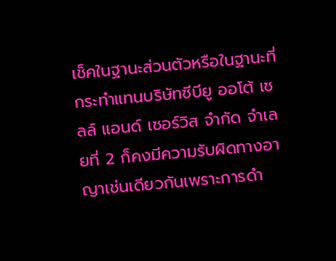เช็คในฐานะส่วนตัวหรือในฐานะที่กระทำแทนบริษัทซีบียู ออโต้ เซลล์ แอนด์ เซอร์วิส จำกัด จำเลยที่ 2 ก็คงมีความรับผิดทางอาญาเช่นเดียวกันเพราะการดำ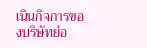เนินกิจการของบริษัทย่อ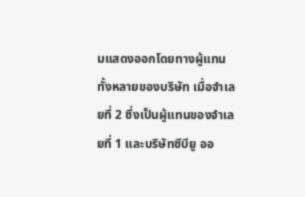มแสดงออกโดยทางผู้แทนทั้งหลายของบริษัท เมื่อจำเลยที่ 2 ซึ่งเป็นผู้แทนของจำเลยที่ 1 และบริษัทซีบียู ออ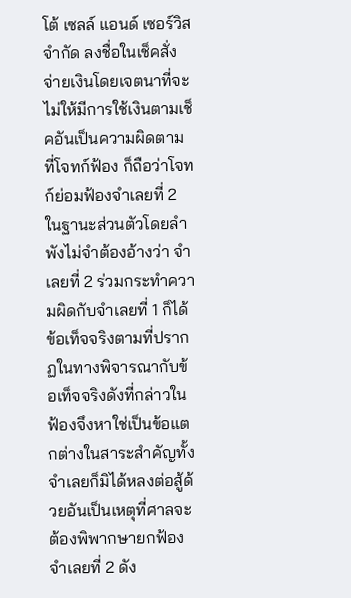โต้ เซลล์ แอนด์ เซอร์วิส จำกัด ลงชื่อในเช็คสั่งจ่ายเงินโดยเจตนาที่จะไม่ให้มีการใช้เงินตามเช็คอันเป็นความผิดตามที่โจทก์ฟ้อง ก็ถือว่าโจทก์ย่อมฟ้องจำเลยที่ 2 ในฐานะส่วนตัวโดยลำพังไม่จำต้องอ้างว่า จำเลยที่ 2 ร่วมกระทำความผิดกับจำเลยที่ 1 ก็ได้ข้อเท็จจริงตามที่ปรากฏในทางพิจารณากับข้อเท็จจริงดังที่กล่าวในฟ้องจึงหาใช่เป็นข้อแตกต่างในสาระสำคัญทั้งจำเลยก็มิได้หลงต่อสู้ด้วยอันเป็นเหตุที่ศาลจะต้องพิพากษายกฟ้องจำเลยที่ 2 ดัง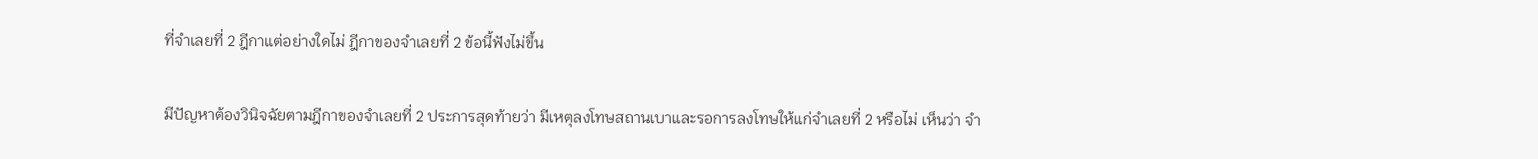ที่จำเลยที่ 2 ฎีกาแต่อย่างใดไม่ ฎีกาของจำเลยที่ 2 ข้อนี้ฟังไม่ขึ้น

มีปัญหาต้องวินิจฉัยตามฎีกาของจำเลยที่ 2 ประการสุดท้ายว่า มีเหตุลงโทษสถานเบาและรอการลงโทษให้แก่จำเลยที่ 2 หรือไม่ เห็นว่า จำ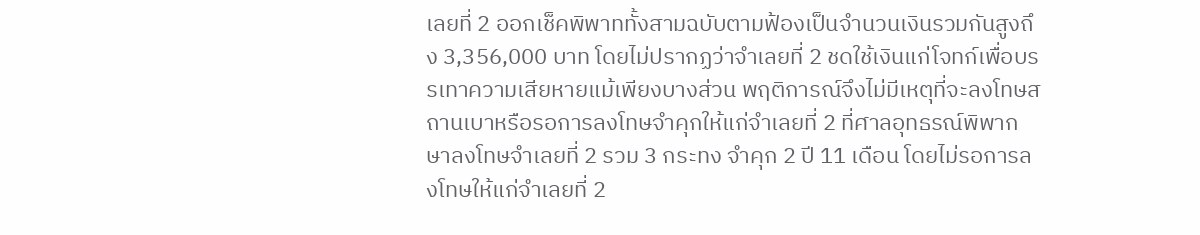เลยที่ 2 ออกเช็คพิพาททั้งสามฉบับตามฟ้องเป็นจำนวนเงินรวมกันสูงถึง 3,356,000 บาท โดยไม่ปรากฏว่าจำเลยที่ 2 ชดใช้เงินแก่โจทก์เพื่อบรรเทาความเสียหายแม้เพียงบางส่วน พฤติการณ์จึงไม่มีเหตุที่จะลงโทษสถานเบาหรือรอการลงโทษจำคุกให้แก่จำเลยที่ 2 ที่ศาลอุทธรณ์พิพากษาลงโทษจำเลยที่ 2 รวม 3 กระทง จำคุก 2 ปี 11 เดือน โดยไม่รอการลงโทษให้แก่จำเลยที่ 2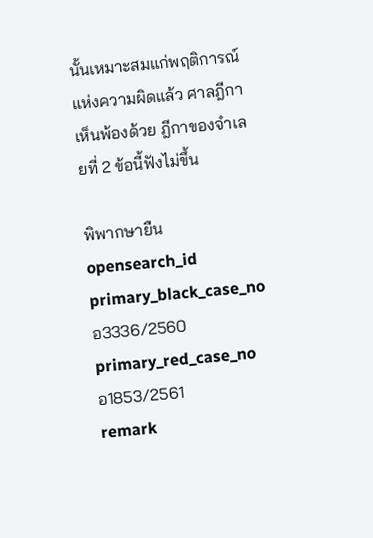นั้นเหมาะสมแก่พฤติการณ์แห่งความผิดแล้ว ศาลฎีกาเห็นพ้องด้วย ฎีกาของจำเลยที่ 2 ข้อนี้ฟังไม่ขึ้น

พิพากษายืน
opensearch_id
primary_black_case_no
อ3336/2560
primary_red_case_no
อ1853/2561
remark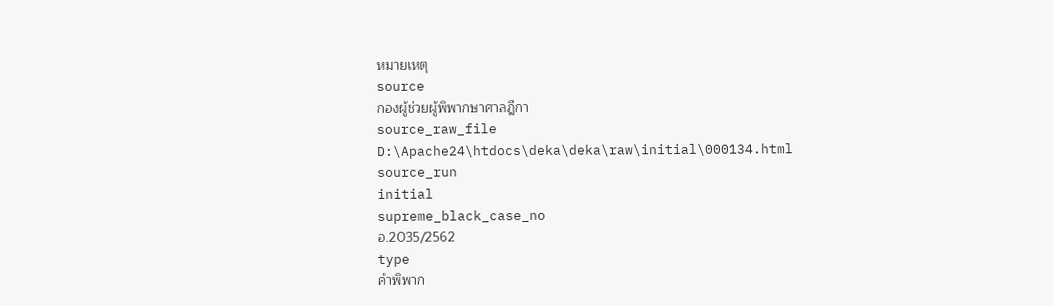หมายเหตุ
source
กองผู้ช่วยผู้พิพากษาศาลฎีกา
source_raw_file
D:\Apache24\htdocs\deka\deka\raw\initial\000134.html
source_run
initial
supreme_black_case_no
อ.2035/2562
type
คำพิพาก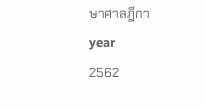ษาศาลฎีกา
year
2562